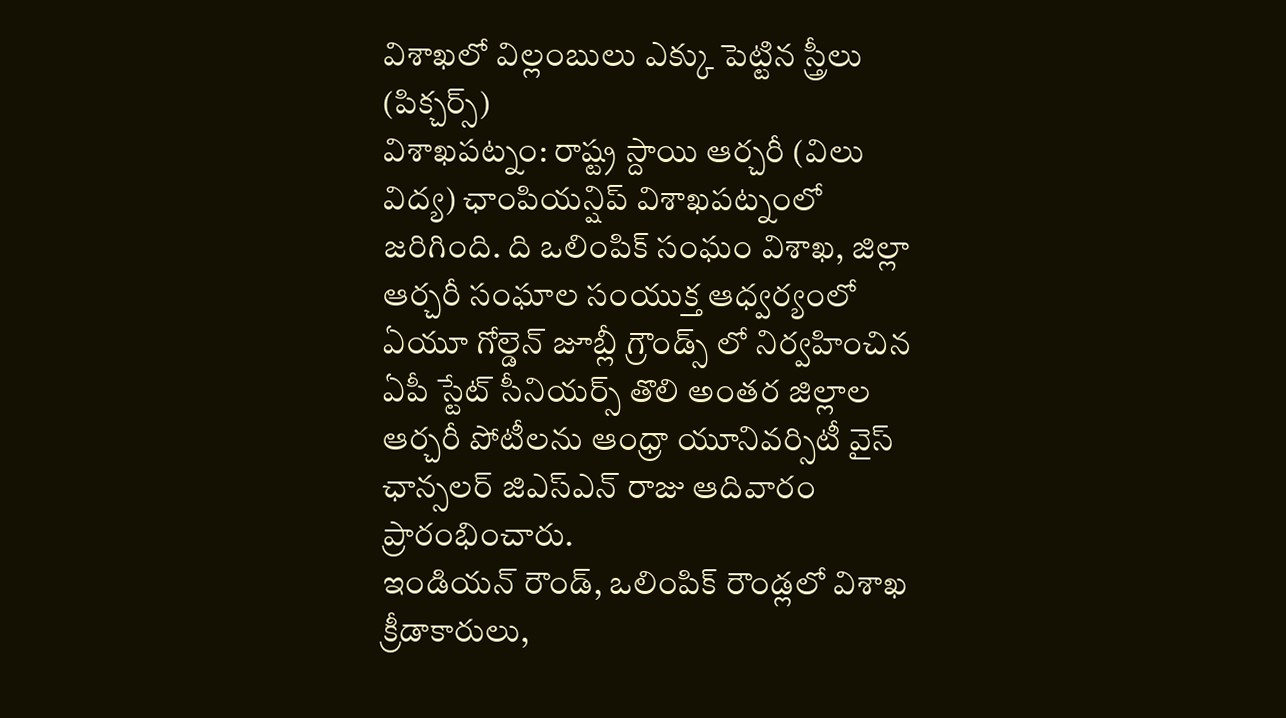విశాఖలో విల్లంబులు ఎక్కు పెట్టిన స్త్రీలు (పిక్చర్స్)
విశాఖపట్నం: రాష్ట్ర స్దాయి ఆర్చరీ (విలు విద్య) ఛాంపియన్షిప్ విశాఖపట్నంలో జరిగింది. ది ఒలింపిక్ సంఘం విశాఖ, జిల్లా ఆర్చరీ సంఘాల సంయుక్త ఆధ్వర్యంలో ఏయూ గోల్డెన్ జూబ్లీ గ్రౌండ్స్ లో నిర్వహించిన ఏపీ స్టేట్ సీనియర్స్ తొలి అంతర జిల్లాల ఆర్చరీ పోటీలను ఆంధ్రా యూనివర్సిటీ వైస్ ఛాన్సలర్ జిఎస్ఎన్ రాజు ఆదివారం ప్రారంభించారు.
ఇండియన్ రౌండ్, ఒలింపిక్ రౌండ్లలో విశాఖ క్రీడాకారులు,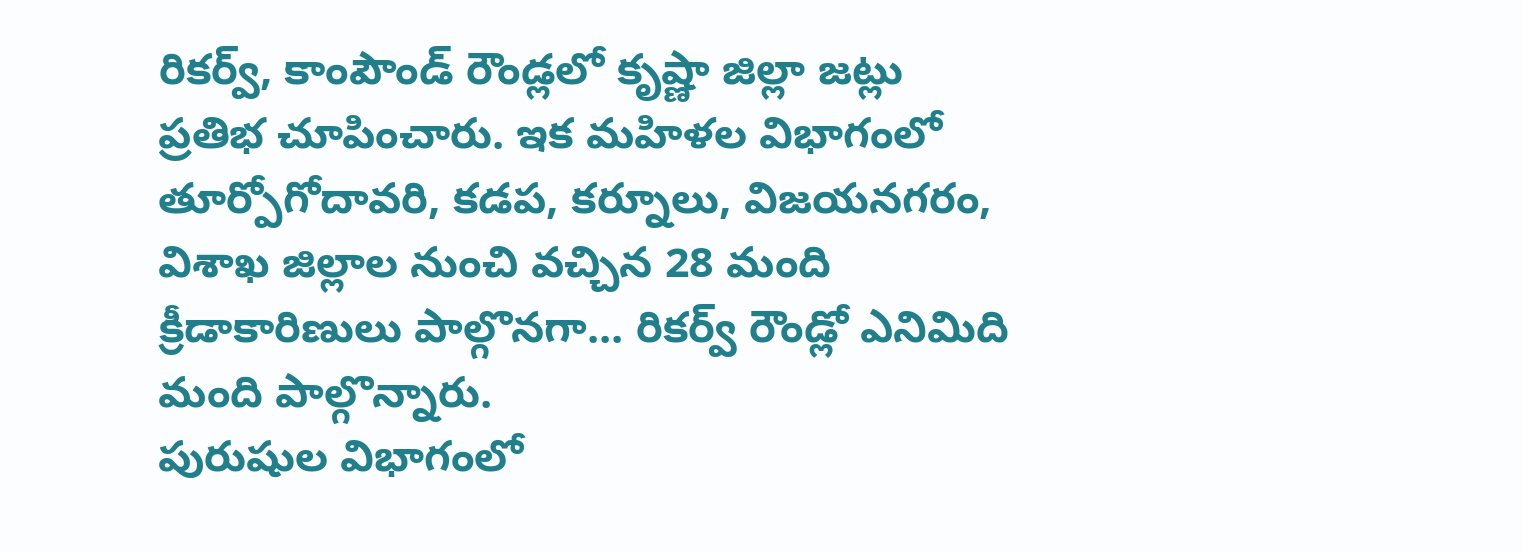రికర్వ్, కాంపౌండ్ రౌండ్లలో కృష్ణా జిల్లా జట్లు ప్రతిభ చూపించారు. ఇక మహిళల విభాగంలో తూర్పోగోదావరి, కడప, కర్నూలు, విజయనగరం, విశాఖ జిల్లాల నుంచి వచ్చిన 28 మంది క్రీడాకారిణులు పాల్గొనగా... రికర్వ్ రౌండ్లో ఎనిమిది మంది పాల్గొన్నారు.
పురుషుల విభాగంలో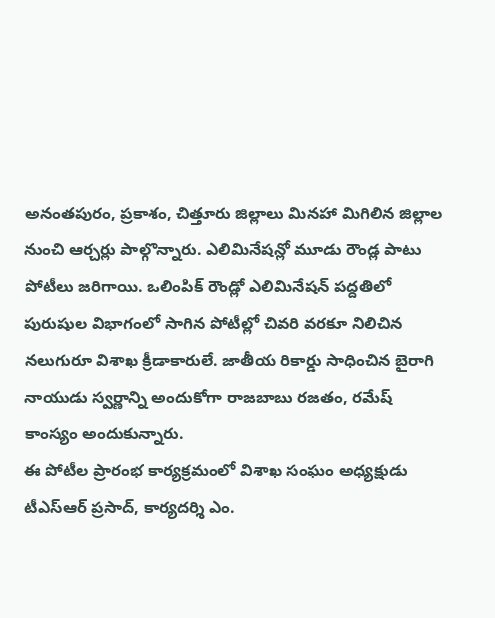అనంతపురం, ప్రకాశం, చిత్తూరు జిల్లాలు మినహా మిగిలిన జిల్లాల నుంచి ఆర్చర్లు పాల్గొన్నారు. ఎలిమినేషన్లో మూడు రౌండ్ల పాటు పోటీలు జరిగాయి. ఒలింపిక్ రౌండ్లో ఎలిమినేషన్ పద్దతిలో పురుషుల విభాగంలో సాగిన పోటీల్లో చివరి వరకూ నిలిచిన నలుగురూ విశాఖ క్రీడాకారులే. జాతీయ రికార్డు సాధించిన బైరాగి నాయుడు స్వర్ణాన్ని అందుకోగా రాజబాబు రజతం, రమేష్ కాంస్యం అందుకున్నారు.
ఈ పోటీల ప్రారంభ కార్యక్రమంలో విశాఖ సంఘం అధ్యక్షుడు టీఎస్ఆర్ ప్రసాద్, కార్యదర్శి ఎం.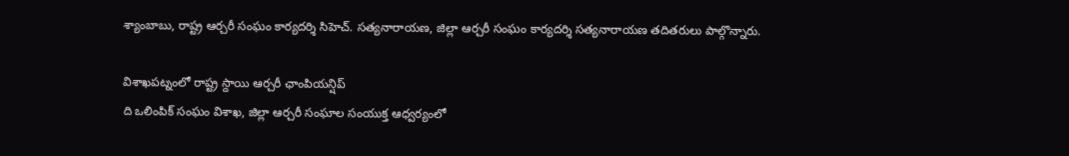శ్యాంబాబు, రాష్ట్ర ఆర్చరీ సంఘం కార్యదర్శి సిహెచ్. సత్యనారాయణ, జిల్లా ఆర్చరీ సంఘం కార్యదర్శి సత్యనారాయణ తదితరులు పాల్గొన్నారు.

విశాఖపట్నంలో రాష్ట్ర స్దాయి ఆర్చరీ ఛాంపియన్షిప్
ది ఒలింపిక్ సంఘం విశాఖ, జిల్లా ఆర్చరీ సంఘాల సంయుక్త ఆధ్వర్యంలో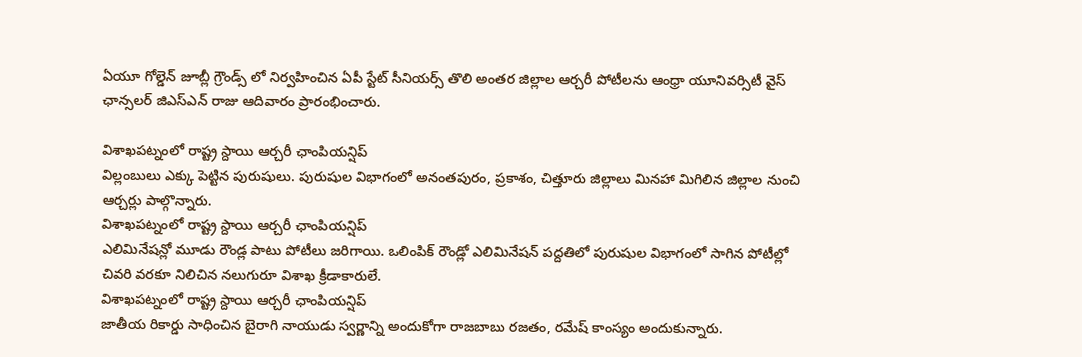ఏయూ గోల్డెన్ జూబ్లీ గ్రౌండ్స్ లో నిర్వహించిన ఏపీ స్టేట్ సీనియర్స్ తొలి అంతర జిల్లాల ఆర్చరీ పోటీలను ఆంధ్రా యూనివర్సిటీ వైస్ ఛాన్సలర్ జిఎస్ఎన్ రాజు ఆదివారం ప్రారంభించారు.

విశాఖపట్నంలో రాష్ట్ర స్దాయి ఆర్చరీ ఛాంపియన్షిప్
విల్లంబులు ఎక్కు పెట్టిన పురుషులు. పురుషుల విభాగంలో అనంతపురం, ప్రకాశం, చిత్తూరు జిల్లాలు మినహా మిగిలిన జిల్లాల నుంచి ఆర్చర్లు పాల్గొన్నారు.
విశాఖపట్నంలో రాష్ట్ర స్దాయి ఆర్చరీ ఛాంపియన్షిప్
ఎలిమినేషన్లో మూడు రౌండ్ల పాటు పోటీలు జరిగాయి. ఒలింపిక్ రౌండ్లో ఎలిమినేషన్ పద్దతిలో పురుషుల విభాగంలో సాగిన పోటీల్లో చివరి వరకూ నిలిచిన నలుగురూ విశాఖ క్రీడాకారులే.
విశాఖపట్నంలో రాష్ట్ర స్దాయి ఆర్చరీ ఛాంపియన్షిప్
జాతీయ రికార్డు సాధించిన బైరాగి నాయుడు స్వర్ణాన్ని అందుకోగా రాజబాబు రజతం, రమేష్ కాంస్యం అందుకున్నారు.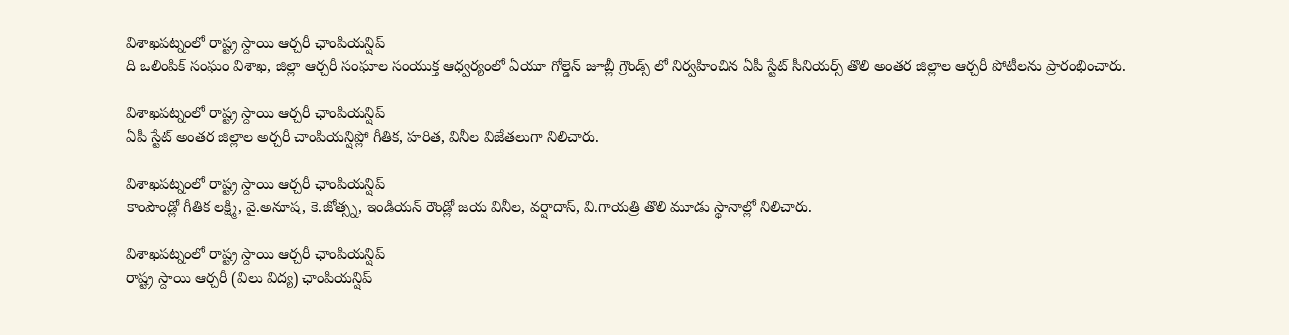విశాఖపట్నంలో రాష్ట్ర స్దాయి ఆర్చరీ ఛాంపియన్షిప్
ది ఒలింపిక్ సంఘం విశాఖ, జిల్లా ఆర్చరీ సంఘాల సంయుక్త ఆధ్వర్యంలో ఏయూ గోల్డెన్ జూబ్లీ గ్రౌండ్స్ లో నిర్వహించిన ఏపీ స్టేట్ సీనియర్స్ తొలి అంతర జిల్లాల ఆర్చరీ పోటీలను ప్రారంభించారు.

విశాఖపట్నంలో రాష్ట్ర స్దాయి ఆర్చరీ ఛాంపియన్షిప్
ఏపీ స్టేట్ అంతర జిల్లాల అర్చరీ చాంపియన్షిప్లో గీతిక, హరిత, వినీల విజేతలుగా నిలిచారు.

విశాఖపట్నంలో రాష్ట్ర స్దాయి ఆర్చరీ ఛాంపియన్షిప్
కాంపౌండ్లో గీతిక లక్ష్మి, వై.అనూష, కె.జోత్స్న, ఇండియన్ రౌండ్లో జయ వినీల, వర్షాదాస్, వి.గాయత్రి తొలి మూడు స్థానాల్లో నిలిచారు.

విశాఖపట్నంలో రాష్ట్ర స్దాయి ఆర్చరీ ఛాంపియన్షిప్
రాష్ట్ర స్దాయి ఆర్చరీ (విలు విద్య) ఛాంపియన్షిప్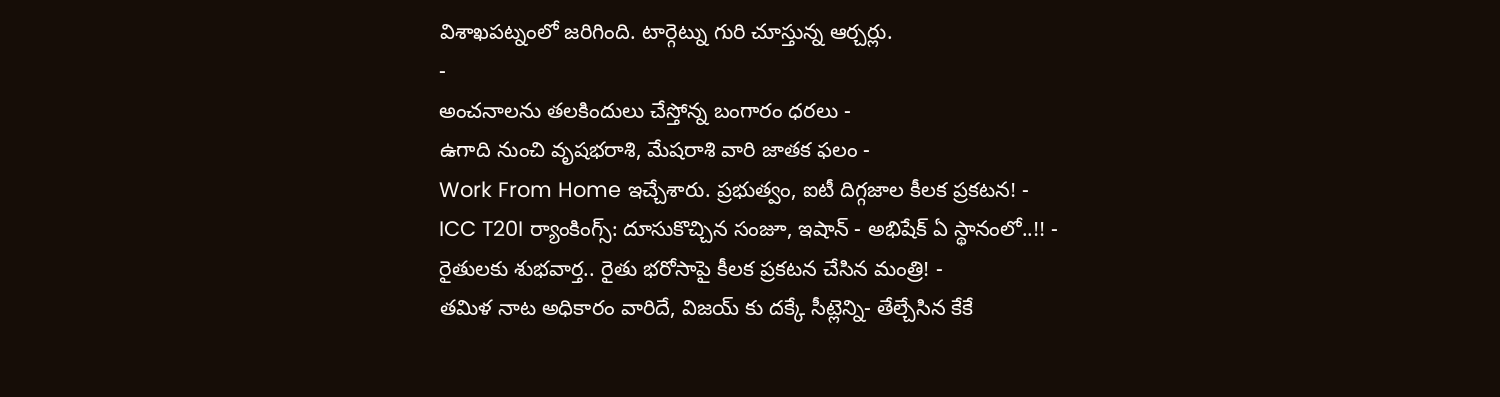విశాఖపట్నంలో జరిగింది. టార్గెట్ను గురి చూస్తున్న ఆర్చర్లు.
-
అంచనాలను తలకిందులు చేస్తోన్న బంగారం ధరలు -
ఉగాది నుంచి వృషభరాశి, మేషరాశి వారి జాతక ఫలం -
Work From Home ఇచ్చేశారు. ప్రభుత్వం, ఐటీ దిగ్గజాల కీలక ప్రకటన! -
ICC T20I ర్యాంకింగ్స్: దూసుకొచ్చిన సంజూ, ఇషాన్ - అభిషేక్ ఏ స్థానంలో..!! -
రైతులకు శుభవార్త.. రైతు భరోసాపై కీలక ప్రకటన చేసిన మంత్రి! -
తమిళ నాట అధికారం వారిదే, విజయ్ కు దక్కే సీట్లెన్ని- తేల్చేసిన కేకే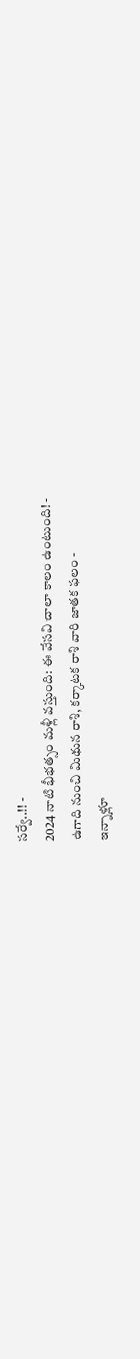సర్వే..!! -
2024 నాటి భీభత్సం మళ్లీ వస్తుంది: ఈ వేసవి చాలా కాలం ఉంటుంది! -
ఉగాది నుంచి మిథున రాశి, కర్కాటక రాశి వారి జాతక ఫలం -
ఇన్నాళ్లూ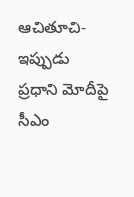ఆచితూచి- ఇప్పుడు ప్రధాని మోదీపై సీఎం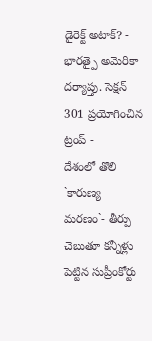డైరెక్ట్ అటాక్? -
భారత్పై అమెరికా దర్యాప్తు. సెక్షన్ 301 ప్రయోగించిన ట్రంప్ -
దేశంలో తొలి `కారుణ్య మరణం`- తీర్పు చెబుతూ కన్నీళ్లు పెట్టిన సుప్రీంకోర్టు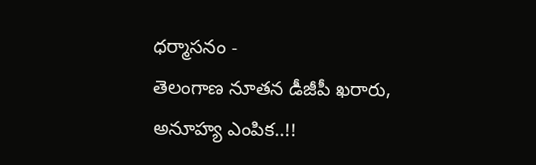ధర్మాసనం -
తెలంగాణ నూతన డీజీపీ ఖరారు, అనూహ్య ఎంపిక..!!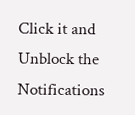Click it and Unblock the Notifications